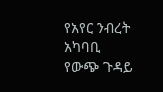የአየር ንብረት አካባቢ
የውጭ ጉዳይ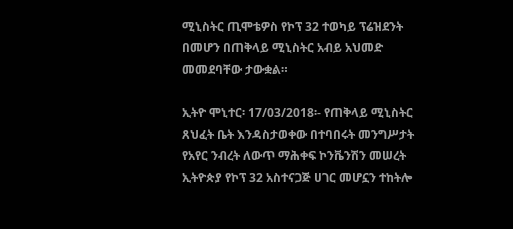ሚኒስትር ጢሞቴዎስ የኮፕ 32 ተወካይ ፕሬዝደንት በመሆን በጠቅላይ ሚኒስትር አብይ አህመድ መመደባቸው ታውቋል።

ኢትዮ ሞኒተር፡ 17/03/2018፡- የጠቅላይ ሚኒስትር ጸህፈት ቤት እንዳስታወቀው በተባበሩት መንግሥታት የአየር ንብረት ለውጥ ማሕቀፍ ኮንቬንሽን መሠረት ኢትዮጵያ የኮፕ 32 አስተናጋጅ ሀገር መሆኗን ተከትሎ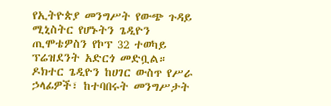የኢትዮጵያ መንግሥት የውጭ ጉዳይ ሚኒስትር የሆኑትን ጌዲዮን ጢሞቴዎስን የኮፕ 32 ተወካይ ፕሬዝደንት አድርጎ መድቧል።
ዶክተር ጌዲዮን ከሀገር ውስጥ የሥራ ኃላፊዎች፣ ከተባበሩት መንግሥታት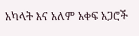አካላት እና አለም አቀፍ አጋሮች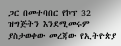ጋር በመተባበር የኮፕ 32 ዝግጅትን እንደሚመሩም ያስታወቀው መረጃው የኢትዮጵያ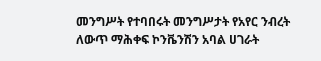መንግሥት የተባበሩት መንግሥታት የአየር ንብረት ለውጥ ማሕቀፍ ኮንቬንሽን አባል ሀገራት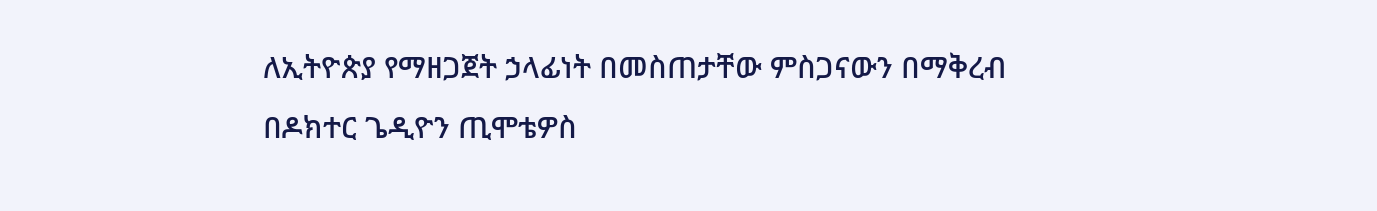ለኢትዮጵያ የማዘጋጀት ኃላፊነት በመስጠታቸው ምስጋናውን በማቅረብ በዶክተር ጌዲዮን ጢሞቴዎስ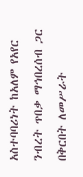አስተባባሪነት ከአለም የአየር ንብረት ጥበቃ ማኅበረሰብ ጋር በቅርበት ለመሥራት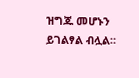ዝግጁ መሆኑን ይገልፃል ብሏል።